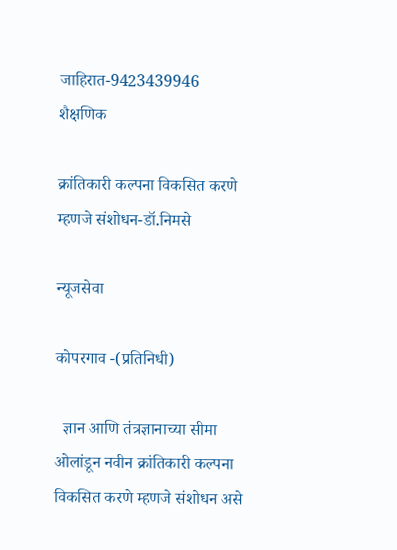जाहिरात-9423439946
शैक्षणिक

क्रांतिकारी कल्पना विकसित करणे म्हणजे संशोधन-डॉ.निमसे

न्यूजसेवा

कोपरगाव -(प्रतिनिधी)

  ज्ञान आणि तंत्रज्ञानाच्या सीमा ओलांडून नवीन क्रांतिकारी कल्पना विकसित करणे म्हणजे संशोधन असे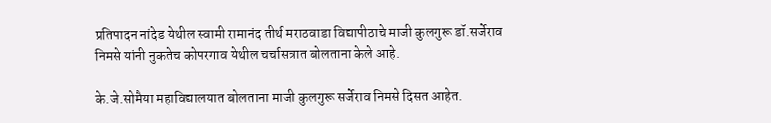प्रतिपादन नांदेड येथील स्वामी रामानंद तीर्थ मराठवाडा विद्यापीठाचे माजी कुलगुरू डॉ.सर्जेराव निमसे यांनी नुकतेच कोपरगाव येथील चर्चासत्रात बोलताना केले आहे.

के.जे.सोमैया महाविद्यालयात बोलताना माजी कुलगुरू सर्जेराव निमसे दिसत आहेत.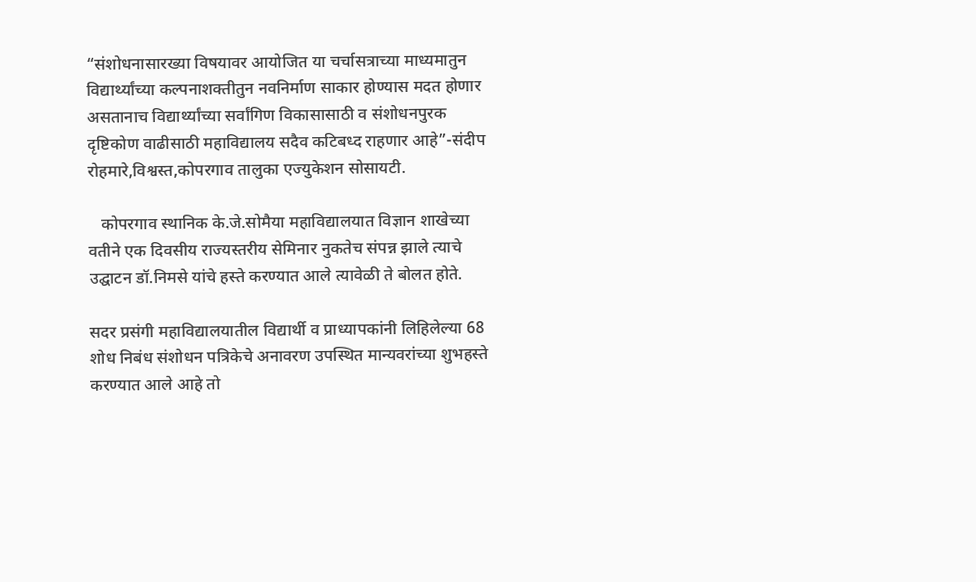“संशोधनासारख्या विषयावर आयोजित या चर्चासत्राच्या माध्यमातुन विद्यार्थ्यांच्या कल्पनाशक्तीतुन नवनिर्माण साकार होण्यास मदत होणार असतानाच विद्यार्थ्यांच्या सर्वांगिण विकासासाठी व संशोधनपुरक दृष्टिकोण वाढीसाठी महाविद्यालय सदैव कटिबध्द राहणार आहे”-संदीप रोहमारे,विश्वस्त,कोपरगाव तालुका एज्युकेशन सोसायटी.

   कोपरगाव स्थानिक के.जे.सोमैया महाविद्यालयात विज्ञान शाखेच्या वतीने एक दिवसीय राज्यस्तरीय सेमिनार नुकतेच संपन्न झाले त्याचे उद्घाटन डॉ.निमसे यांचे हस्ते करण्यात आले त्यावेळी ते बोलत होते.

सदर प्रसंगी महाविद्यालयातील विद्यार्थी व प्राध्यापकांनी लिहिलेल्या 68 शोध निबंध संशोधन पत्रिकेचे अनावरण उपस्थित मान्यवरांच्या शुभहस्ते  करण्यात आले आहे तो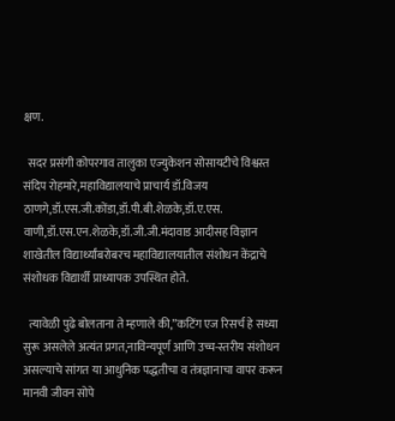क्षण.

  सदर प्रसंगी कोपरगाव तालुका एज्युकेशन सोसायटीचे विश्वस्त संदिप रोहमारे,महाविद्यालयाचे प्राचार्य डॉ.विजय ठाणगे,डॉ.एस.जी.कोंडा,डॉ.पी.बी.शेळके,डॉ.ए.एस. वाणी,डॉ.एस.एन.शेळके,डॉ.जी.जी.मंदावाड आदीसह विज्ञान शाखेतील विद्यार्थ्यांबरोबरच महाविद्यालयातील संशोधन केंद्राचे संशोधक विद्यार्थी प्राध्यापक उपस्थित होते.

  त्यावेळी पुढे बोलताना ते म्हणाले की,”कटिंग एज रिसर्च हे सध्या सुरू असलेले अत्यंत प्रगत,नाविन्यपूर्ण आणि उच्च-स्तरीय संशोधन असल्याचे सांगत या आधुनिक पद्धतीचा व तंत्रज्ञानाचा वापर करून मानवी जीवन सोपे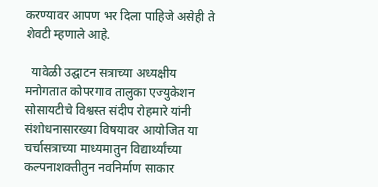करण्यावर आपण भर दिला पाहिजे असेही ते शेवटी म्हणाले आहे.

  यावेळी उद्घाटन सत्राच्या अध्यक्षीय मनोगतात कोपरगाव तालुका एज्युकेशन सोसायटीचे विश्वस्त संदीप रोहमारे यांनी संशोधनासारख्या विषयावर आयोजित या चर्चासत्राच्या माध्यमातुन विद्यार्थ्यांच्या कल्पनाशक्तीतुन नवनिर्माण साकार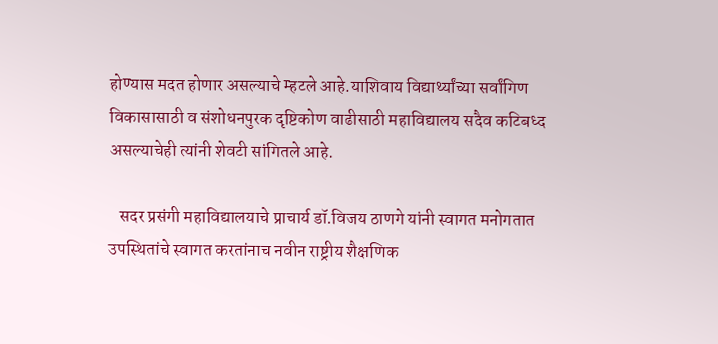होण्यास मदत होणार असल्याचे म्हटले आहे.याशिवाय विद्यार्थ्यांच्या सर्वांगिण विकासासाठी व संशोधनपुरक दृष्टिकोण वाढीसाठी महाविद्यालय सदैव कटिबध्द असल्याचेही त्यांनी शेवटी सांगितले आहे.

   सदर प्रसंगी महाविद्यालयाचे प्राचार्य डॉ.विजय ठाणगे यांनी स्वागत मनोगतात उपस्थितांचे स्वागत करतांनाच नवीन राष्ट्रीय शैक्षणिक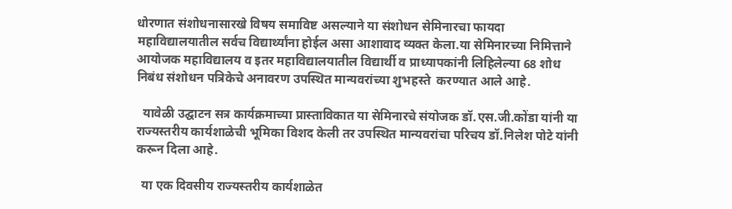धोरणात संशोधनासारखे विषय समाविष्ट असल्याने या संशोधन सेमिनारचा फायदा महाविद्यालयातील सर्वच विद्यार्थ्यांना होईल असा आशावाद व्यक्त केला.या सेमिनारच्या निमित्ताने आयोजक महाविद्यालय व इतर महाविद्यालयातील विद्यार्थी व प्राध्यापकांनी लिहिलेल्या 68 शोध निबंध संशोधन पत्रिकेचे अनावरण उपस्थित मान्यवरांच्या शुभहस्ते  करण्यात आले आहे.

  यावेळी उद्घाटन सत्र कार्यक्रमाच्या प्रास्ताविकात या सेमिनारचे संयोजक डॉ.एस.जी.कोंडा यांनी या राज्यस्तरीय कार्यशाळेची भूमिका विशद केली तर उपस्थित मान्यवरांचा परिचय डॉ.निलेश पोटे यांनी करून दिला आहे.

  या एक दिवसीय राज्यस्तरीय कार्यशाळेत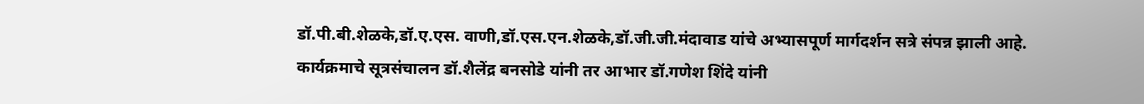डॉ.पी.बी.शेळके,डॉ.ए.एस. वाणी,डॉ.एस.एन.शेळके,डॉ.जी.जी.मंदावाड यांचे अभ्यासपूर्ण मार्गदर्शन सत्रे संपन्न झाली आहे.
कार्यक्रमाचे सूत्रसंचालन डॉ.शैलेंद्र बनसोडे यांनी तर आभार डॉ.गणेश शिंदे यांनी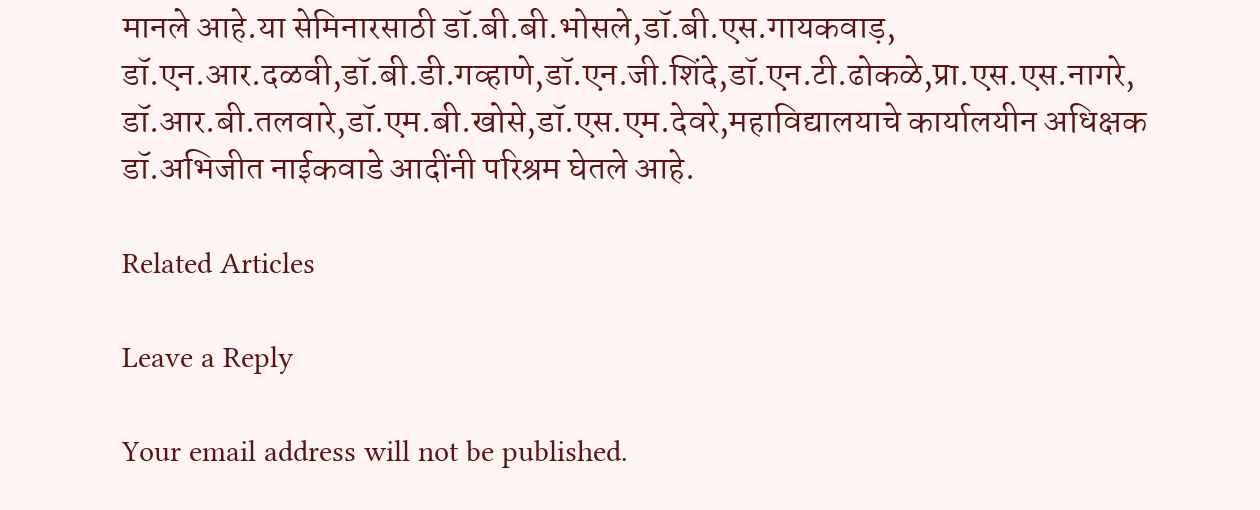मानले आहे.या सेमिनारसाठी डॉ.बी.बी.भोसले,डॉ.बी.एस.गायकवाड़, डॉ.एन.आर.दळवी,डॉ.बी.डी.गव्हाणे,डॉ.एन.जी.शिंदे,डॉ.एन.टी.ढोकळे,प्रा.एस.एस.नागरे, डॉ.आर.बी.तलवारे,डॉ.एम.बी.खोसे,डॉ.एस.एम.देवरे,महाविद्यालयाचे कार्यालयीन अधिक्षक डॉ.अभिजीत नाईकवाडे आदींनी परिश्रम घेतले आहे.

Related Articles

Leave a Reply

Your email address will not be published.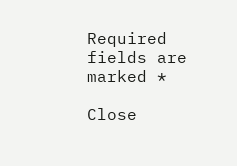Required fields are marked *

Close